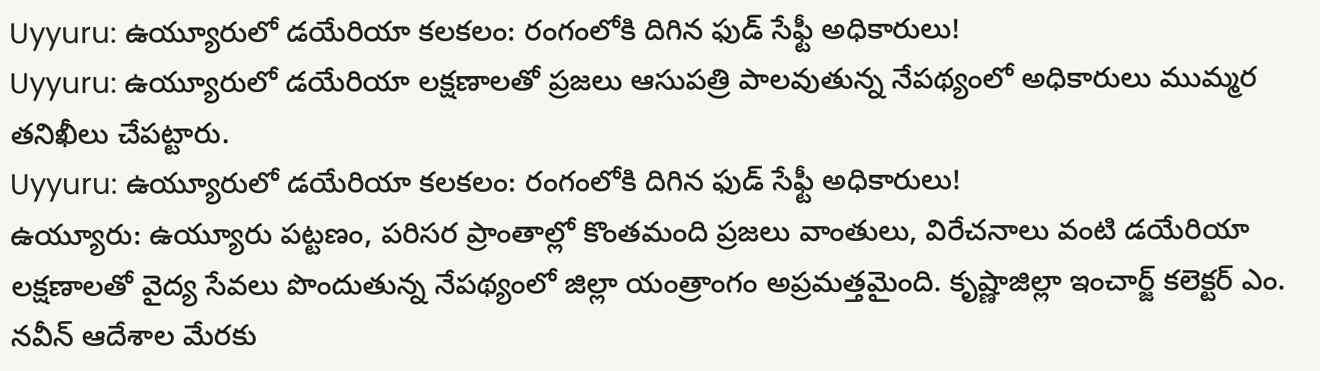Uyyuru: ఉయ్యూరులో డయేరియా కలకలం: రంగంలోకి దిగిన ఫుడ్ సేఫ్టీ అధికారులు!
Uyyuru: ఉయ్యూరులో డయేరియా లక్షణాలతో ప్రజలు ఆసుపత్రి పాలవుతున్న నేపథ్యంలో అధికారులు ముమ్మర తనిఖీలు చేపట్టారు.
Uyyuru: ఉయ్యూరులో డయేరియా కలకలం: రంగంలోకి దిగిన ఫుడ్ సేఫ్టీ అధికారులు!
ఉయ్యూరు: ఉయ్యూరు పట్టణం, పరిసర ప్రాంతాల్లో కొంతమంది ప్రజలు వాంతులు, విరేచనాలు వంటి డయేరియా లక్షణాలతో వైద్య సేవలు పొందుతున్న నేపథ్యంలో జిల్లా యంత్రాంగం అప్రమత్తమైంది. కృష్ణాజిల్లా ఇంచార్జ్ కలెక్టర్ ఎం. నవీన్ ఆదేశాల మేరకు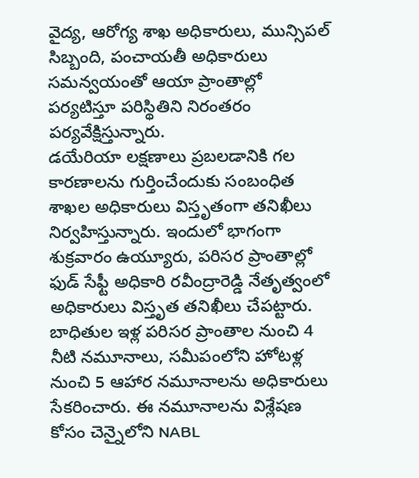వైద్య, ఆరోగ్య శాఖ అధికారులు, మున్సిపల్ సిబ్బంది, పంచాయతీ అధికారులు సమన్వయంతో ఆయా ప్రాంతాల్లో పర్యటిస్తూ పరిస్థితిని నిరంతరం పర్యవేక్షిస్తున్నారు.
డయేరియా లక్షణాలు ప్రబలడానికి గల కారణాలను గుర్తించేందుకు సంబంధిత శాఖల అధికారులు విస్తృతంగా తనిఖీలు నిర్వహిస్తున్నారు. ఇందులో భాగంగా శుక్రవారం ఉయ్యూరు, పరిసర ప్రాంతాల్లో ఫుడ్ సేఫ్టీ అధికారి రవీంద్రారెడ్డి నేతృత్వంలో అధికారులు విస్తృత తనిఖీలు చేపట్టారు. బాధితుల ఇళ్ల పరిసర ప్రాంతాల నుంచి 4 నీటి నమూనాలు, సమీపంలోని హోటళ్ల నుంచి 5 ఆహార నమూనాలను అధికారులు సేకరించారు. ఈ నమూనాలను విశ్లేషణ కోసం చెన్నైలోని NABL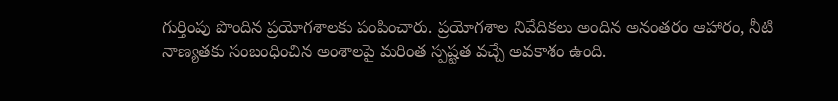గుర్తింపు పొందిన ప్రయోగశాలకు పంపించారు. ప్రయోగశాల నివేదికలు అందిన అనంతరం ఆహారం, నీటి నాణ్యతకు సంబంధించిన అంశాలపై మరింత స్పష్టత వచ్చే అవకాశం ఉంది.